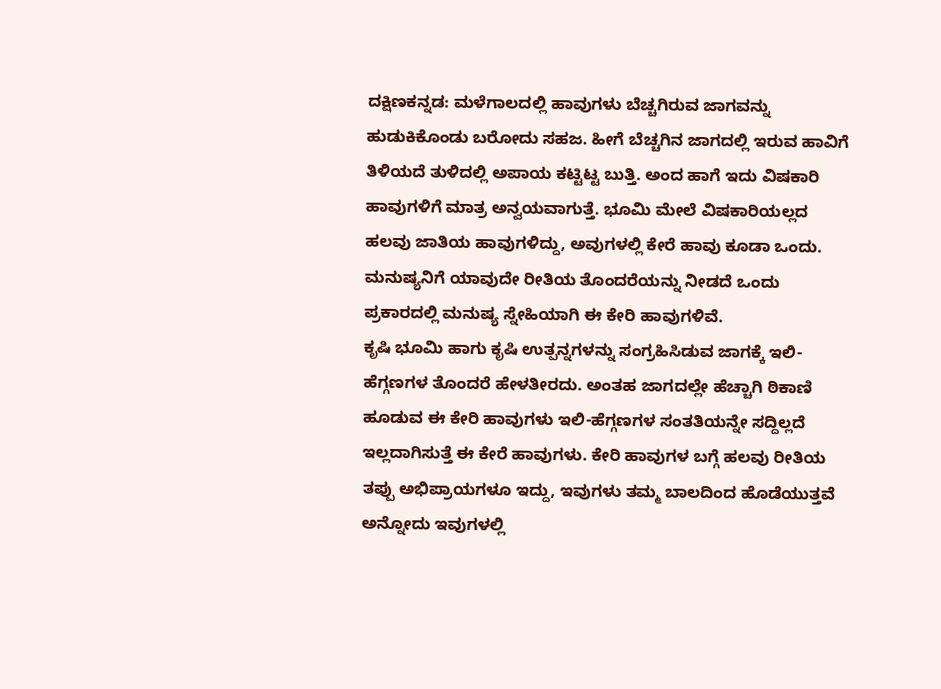ದಕ್ಷಿಣಕನ್ನಡ: ಮಳೆಗಾಲದಲ್ಲಿ ಹಾವುಗಳು ಬೆಚ್ಚಗಿರುವ ಜಾಗವನ್ನು ಹುಡುಕಿಕೊಂಡು ಬರೋದು ಸಹಜ. ಹೀಗೆ ಬೆಚ್ಚಗಿನ ಜಾಗದಲ್ಲಿ ಇರುವ ಹಾವಿಗೆ ತಿಳಿಯದೆ ತುಳಿದಲ್ಲಿ ಅಪಾಯ ಕಟ್ಟಿಟ್ಟ ಬುತ್ತಿ. ಅಂದ ಹಾಗೆ ಇದು ವಿಷಕಾರಿ ಹಾವುಗಳಿಗೆ ಮಾತ್ರ ಅನ್ವಯವಾಗುತ್ತೆ. ಭೂಮಿ ಮೇಲೆ ವಿಷಕಾರಿಯಲ್ಲದ ಹಲವು ಜಾತಿಯ ಹಾವುಗಳಿದ್ದು, ಅವುಗಳಲ್ಲಿ ಕೇರೆ ಹಾವು ಕೂಡಾ ಒಂದು. ಮನುಷ್ಯನಿಗೆ ಯಾವುದೇ ರೀತಿಯ ತೊಂದರೆಯನ್ನು ನೀಡದೆ ಒಂದು ಪ್ರಕಾರದಲ್ಲಿ ಮನುಷ್ಯ ಸ್ನೇಹಿಯಾಗಿ ಈ ಕೇರಿ ಹಾವುಗಳಿವೆ.
ಕೃಷಿ ಭೂಮಿ ಹಾಗು ಕೃಷಿ ಉತ್ಪನ್ನಗಳನ್ನು ಸಂಗ್ರಹಿಸಿಡುವ ಜಾಗಕ್ಕೆ ಇಲಿ-ಹೆಗ್ಗಣಗಳ ತೊಂದರೆ ಹೇಳತೀರದು. ಅಂತಹ ಜಾಗದಲ್ಲೇ ಹೆಚ್ಚಾಗಿ ಠಿಕಾಣಿ ಹೂಡುವ ಈ ಕೇರಿ ಹಾವುಗಳು ಇಲಿ-ಹೆಗ್ಗಣಗಳ ಸಂತತಿಯನ್ನೇ ಸದ್ದಿಲ್ಲದೆ ಇಲ್ಲದಾಗಿಸುತ್ತೆ ಈ ಕೇರೆ ಹಾವುಗಳು. ಕೇರಿ ಹಾವುಗಳ ಬಗ್ಗೆ ಹಲವು ರೀತಿಯ ತಪ್ಪು ಅಭಿಪ್ರಾಯಗಳೂ ಇದ್ದು, ಇವುಗಳು ತಮ್ಮ ಬಾಲದಿಂದ ಹೊಡೆಯುತ್ತವೆ ಅನ್ನೋದು ಇವುಗಳಲ್ಲಿ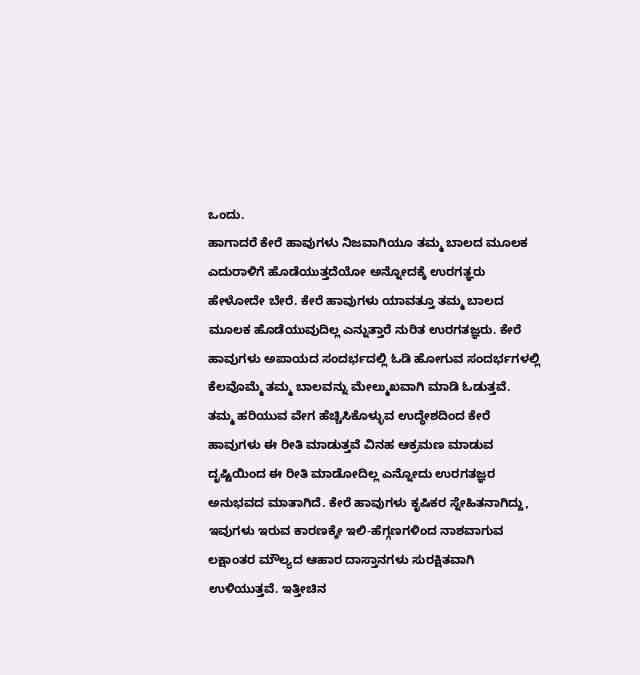ಒಂದು.
ಹಾಗಾದರೆ ಕೇರೆ ಹಾವುಗಳು ನಿಜವಾಗಿಯೂ ತಮ್ಮ ಬಾಲದ ಮೂಲಕ ಎದುರಾಳಿಗೆ ಹೊಡೆಯುತ್ತದೆಯೋ ಅನ್ನೋದಕ್ಕೆ ಉರಗತ್ಞರು ಹೇಳೋದೇ ಬೇರೆ. ಕೇರೆ ಹಾವುಗಳು ಯಾವತ್ತೂ ತಮ್ಮ ಬಾಲದ ಮೂಲಕ ಹೊಡೆಯುವುದಿಲ್ಲ ಎನ್ನುತ್ತಾರೆ ನುರಿತ ಉರಗತಜ್ಞರು. ಕೇರೆ ಹಾವುಗಳು ಅಪಾಯದ ಸಂದರ್ಭದಲ್ಲಿ ಓಡಿ ಹೋಗುವ ಸಂದರ್ಭಗಳಲ್ಲಿ ಕೆಲವೊಮ್ಮೆ ತಮ್ಮ ಬಾಲವನ್ನು ಮೇಲ್ಮುಖವಾಗಿ ಮಾಡಿ ಓಡುತ್ತವೆ.
ತಮ್ಮ ಹರಿಯುವ ವೇಗ ಹೆಚ್ಚಿಸಿಕೊಳ್ಳುವ ಉದ್ಧೇಶದಿಂದ ಕೇರೆ ಹಾವುಗಳು ಈ ರೀತಿ ಮಾಡುತ್ತವೆ ವಿನಹ ಆಕ್ರಮಣ ಮಾಡುವ ದೃಷ್ಟಿಯಿಂದ ಈ ರೀತಿ ಮಾಡೋದಿಲ್ಲ ಎನ್ನೋದು ಉರಗತಜ್ಞರ ಅನುಭವದ ಮಾತಾಗಿದೆ. ಕೇರೆ ಹಾವುಗಳು ಕೃಷಿಕರ ಸ್ನೇಹಿತನಾಗಿದ್ದು, ಇವುಗಳು ಇರುವ ಕಾರಣಕ್ಕೇ ಇಲಿ-ಹೆಗ್ಗಣಗಳಿಂದ ನಾಶವಾಗುವ ಲಕ್ಷಾಂತರ ಮೌಲ್ಯದ ಆಹಾರ ದಾಸ್ತಾನಗಳು ಸುರಕ್ಷಿತವಾಗಿ ಉಳಿಯುತ್ತವೆ. ಇತ್ತೀಚಿನ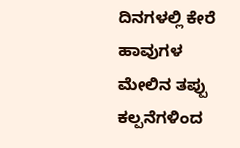ದಿನಗಳಲ್ಲಿ ಕೇರೆ ಹಾವುಗಳ ಮೇಲಿನ ತಪ್ಪು ಕಲ್ಪನೆಗಳಿಂದ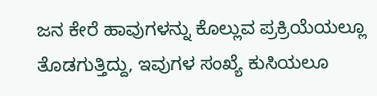ಜನ ಕೇರೆ ಹಾವುಗಳನ್ನು ಕೊಲ್ಲುವ ಪ್ರಕ್ರಿಯೆಯಲ್ಲೂ ತೊಡಗುತ್ತಿದ್ದು, ಇವುಗಳ ಸಂಖ್ಯೆ ಕುಸಿಯಲೂ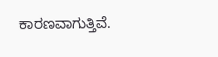ಕಾರಣವಾಗುತ್ತಿವೆ.